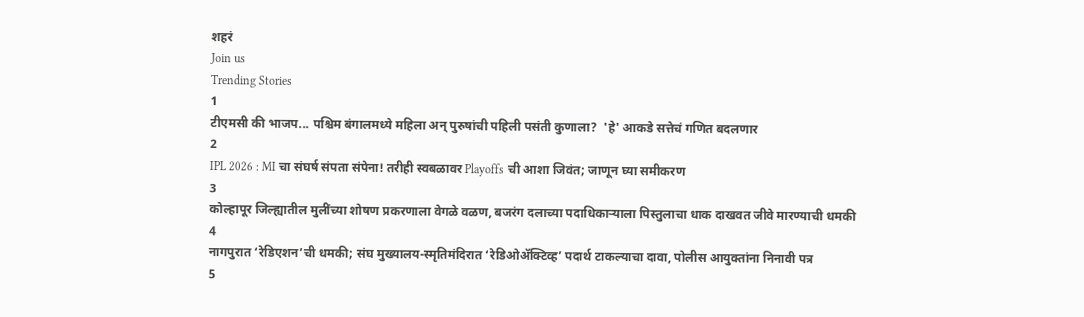शहरं
Join us
Trending Stories
1
टीएमसी की भाजप... पश्चिम बंगालमध्ये महिला अन् पुरुषांची पहिली पसंती कुणाला?  'हे' आकडे सत्तेचं गणित बदलणार
2
IPL 2026 : MI चा संघर्ष संपता संपेना! तरीही स्वबळावर Playoffs ची आशा जिवंत; जाणून घ्या समीकरण
3
कोल्हापूर जिल्ह्यातील मुलींच्या शोषण प्रकरणाला वेगळे वळण, बजरंग दलाच्या पदाधिकाऱ्याला पिस्तुलाचा धाक दाखवत जीवे मारण्याची धमकी
4
नागपुरात ‘रेडिएशन’ची धमकी; संघ मुख्यालय-स्मृतिमंदिरात ‘रेडिओॲक्टिव्ह’ पदार्थ टाकल्याचा दावा, पोलीस आयुक्तांना निनावी पत्र
5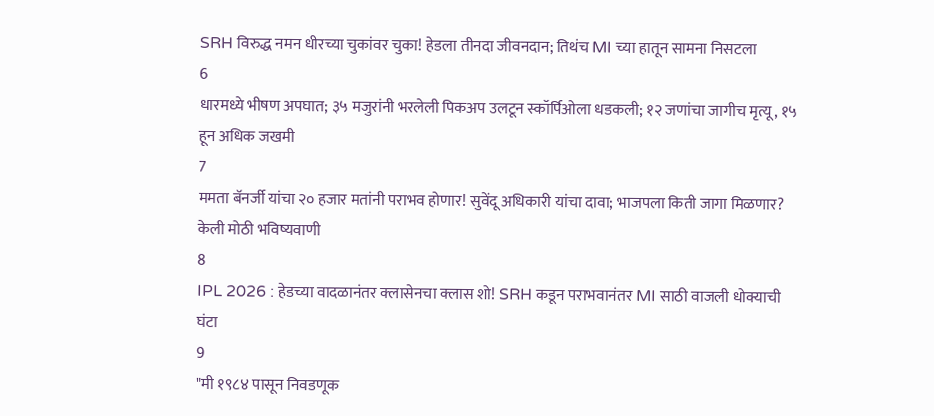SRH विरुद्ध नमन धीरच्या चुकांवर चुका! हेडला तीनदा जीवनदान; तिथंच MI च्या हातून सामना निसटला
6
धारमध्ये भीषण अपघात; ३५ मजुरांनी भरलेली पिकअप उलटून स्कॉर्पिओला धडकली; १२ जणांचा जागीच मृत्यू, १५ हून अधिक जखमी
7
ममता बॅनर्जी यांचा २० हजार मतांनी पराभव होणार! सुवेंदू अधिकारी यांचा दावा; भाजपला किती जागा मिळणार? केली मोठी भविष्यवाणी
8
IPL 2026 : हेडच्या वादळानंतर क्लासेनचा क्लास शो! SRH कडून पराभवानंतर MI साठी वाजली धोक्याची घंटा
9
"मी १९८४ पासून निवडणूक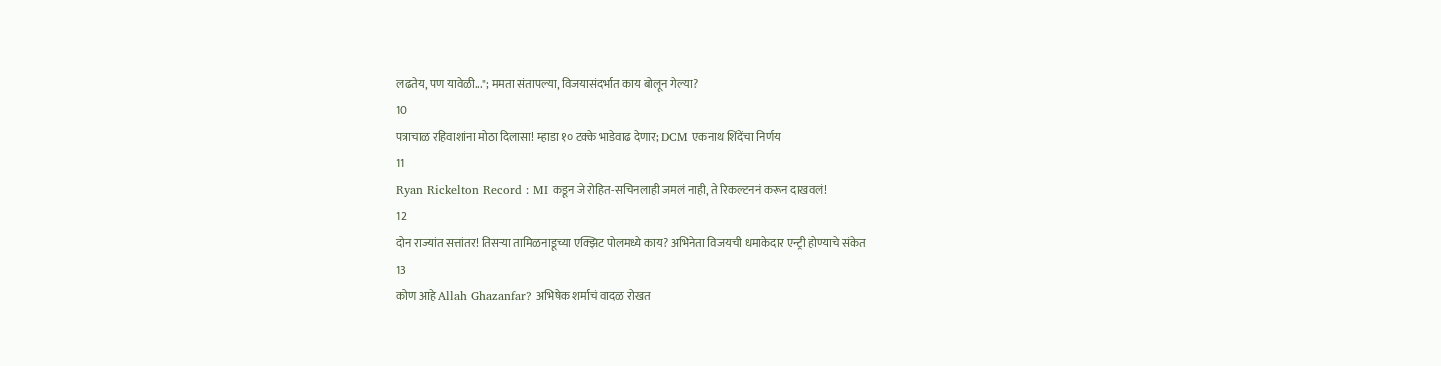लढतेय, पण यावेळी..."; ममता संतापल्या, विजयासंदर्भात काय बोलून गेल्या?
10
पत्राचाळ रहिवाशांना मोठा दिलासा! म्हाडा १० टक्के भाडेवाढ देणार; DCM एकनाथ शिंदेंचा निर्णय
11
Ryan Rickelton Record : MI कडून जे रोहित-सचिनलाही जमलं नाही, ते रिकल्टननं करून दाखवलं!
12
दोन राज्यांत सत्तांतर! तिसऱ्या तामिळनाडूच्या एक्झिट पोलमध्ये काय? अभिनेता विजयची धमाकेदार एन्ट्री होण्याचे संकेत
13
कोण आहे Allah Ghazanfar? अभिषेक शर्माचं वादळ रोखत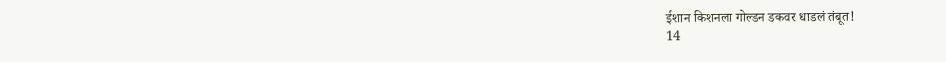ईशान किशनला गोल्डन डकवर धाडलं तंबूत!
14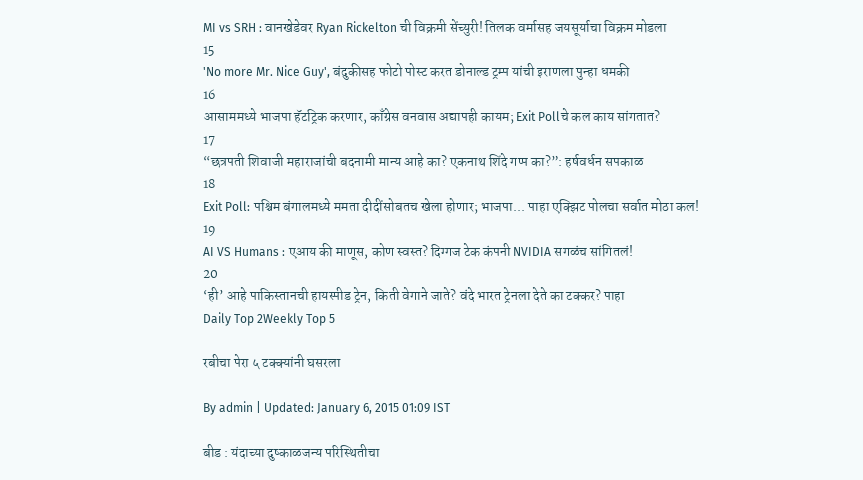MI vs SRH : वानखेडेवर Ryan Rickelton ची विक्रमी सेंच्युरी! तिलक वर्मासह जयसूर्याचा विक्रम मोडला
15
'No more Mr. Nice Guy', बंदुकीसह फोटो पोस्ट करत डोनाल्ड ट्रम्प यांची इराणला पुन्हा धमकी
16
आसाममध्ये भाजपा हॅटट्रिक करणार, काँग्रेस वनवास अद्यापही कायम; Exit Pollचे कल काय सांगतात?
17
“छत्रपती शिवाजी महाराजांची बदनामी मान्य आहे का? एकनाथ शिंदे गप्प का?”: हर्षवर्धन सपकाळ
18
Exit Poll: पश्चिम बंगालमध्ये ममता दीदींसोबतच खेला होणार; भाजपा... पाहा एक्झिट पोलचा सर्वात मोठा कल!
19
AI VS Humans : एआय की माणूस, कोण स्वस्त? दिग्गज टेक कंपनी NVIDIA सगळंच सांगितलं!
20
‘ही’ आहे पाकिस्तानची हायस्पीड ट्रेन, किती वेगाने जाते? वंदे भारत ट्रेनला देते का टक्कर? पाहा
Daily Top 2Weekly Top 5

रबीचा पेरा ५ टक्क्यांनी घसरला

By admin | Updated: January 6, 2015 01:09 IST

बीड : यंदाच्या दुष्काळजन्य परिस्थितीचा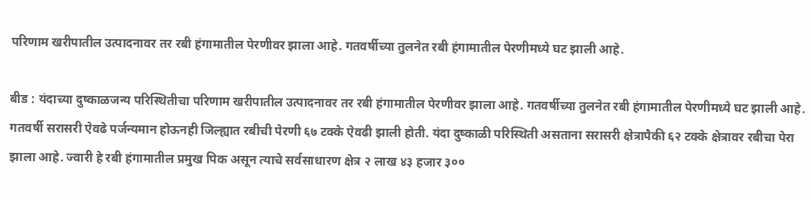परिणाम खरीपातील उत्पादनावर तर रबी हंगामातील पेरणीवर झाला आहे. गतवर्षीच्या तुलनेत रबी हंगामातील पेरणीमध्ये घट झाली आहे.

बीड : यंदाच्या दुष्काळजन्य परिस्थितीचा परिणाम खरीपातील उत्पादनावर तर रबी हंगामातील पेरणीवर झाला आहे. गतवर्षीच्या तुलनेत रबी हंगामातील पेरणीमध्ये घट झाली आहे. गतवर्षी सरासरी ऐवढे पर्जन्यमान होऊनही जिल्ह्यात रबीची पेरणी ६७ टक्के ऐवढी झाली होती. यंदा दुष्काळी परिस्थिती असताना सरासरी क्षेत्रापैकी ६२ टक्के क्षेत्रावर रबीचा पेरा झाला आहे. ज्वारी हे रबी हंगामातील प्रमुख पिक असून त्याचे सर्वसाधारण क्षेत्र २ लाख ४३ हजार ३००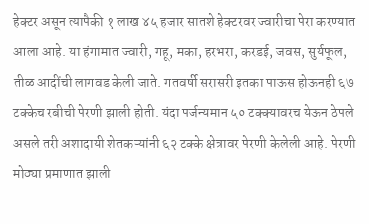हेक्टर असून त्यापैकी १ लाख ४५ हजार सातशे हेक्टरवर ज्वारीचा पेरा करण्यात आला आहे. या हंगामात ज्वारी, गहू, मका, हरभरा, करडई, जवस, सुर्यफूल, तीळ आदींची लागवड केली जाते. गतवर्षी सरासरी इतका पाऊस होऊनही ६७ टक्केच रबीची पेरणी झाली होती. यंदा पर्जन्यमान ५० टक्क्यावरच येऊन ठेपले असले तरी अशादायी शेतकऱ्यांनी ६२ टक्के क्षेत्रावर पेरणी केलेली आहे. पेरणी मोठ्या प्रमाणात झाली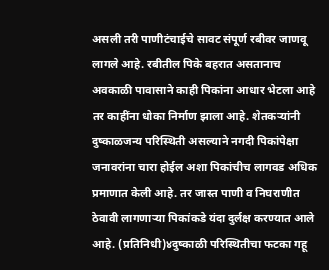असली तरी पाणीटंचाईचे सावट संपूर्ण रबीवर जाणवू लागले आहे. रबीतील पिके बहरात असतानाच अवकाळी पावासाने काही पिकांना आधार भेटला आहे तर काहींना धोका निर्माण झाला आहे. शेतकऱ्यांनी दुष्काळजन्य परिस्थिती असल्याने नगदी पिकांपेक्षा जनावरांना चारा होईल अशा पिकांचीच लागवड अधिक प्रमाणात केली आहे. तर जास्त पाणी व निघराणीत ठेवावी लागणाऱ्या पिकांकडे यंदा दुर्लक्ष करण्यात आले आहे. (प्रतिनिधी)४दुष्काळी परिस्थितीचा फटका गहू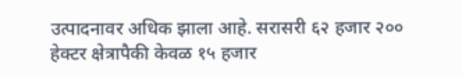उत्पादनावर अधिक झाला आहे. सरासरी ६२ हजार २०० हेक्टर क्षेत्रापैकी केवळ १५ हजार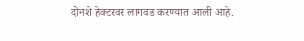दोनशे हेक्टरवर लागवड करण्यात आली आहे.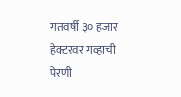गतवर्षी ३० हजार हेक्टरवर गव्हाची पेरणी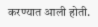करण्यात आली होती.